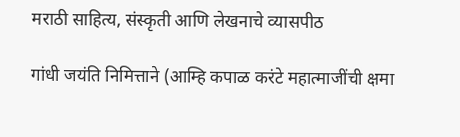मराठी साहित्य, संस्कृती आणि लेखनाचे व्यासपीठ

गांधी जयंति निमित्ताने (आम्हि कपाळ करंटे महात्माजींची क्षमा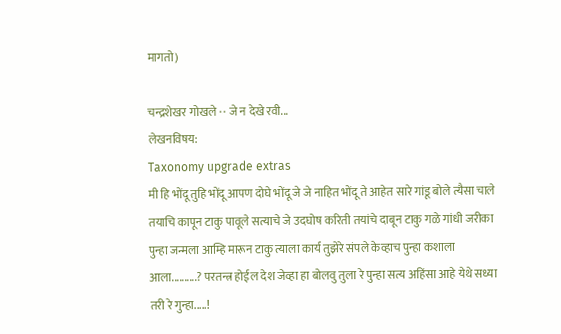मागतो)

चन्द्रशेखर गोखले · · जे न देखे रवी...
लेखनविषय:
Taxonomy upgrade extras
मी हि भोंदू तुहि भोंदू आपण दोघे भोंदू जे जे नाहित भोंदू ते आहेत सारे गांडू बोले त्यैसा चाले तयाचि कापून टाकु पावूले सत्याचे जे उदघोष करिती तयांचे दाबून टाकु गळे गांधी जरीका पुन्हा जन्मला आम्हि मारून टाकु त्याला कार्य तुझेरे संपले केव्हाच पुन्हा कशाला आला..........? परतन्त्र होईल देश जेव्हा हा बोलवु तुला रे पुन्हा सत्य अहिंसा आहे येथे सध्या तरी रे गुन्हा.....!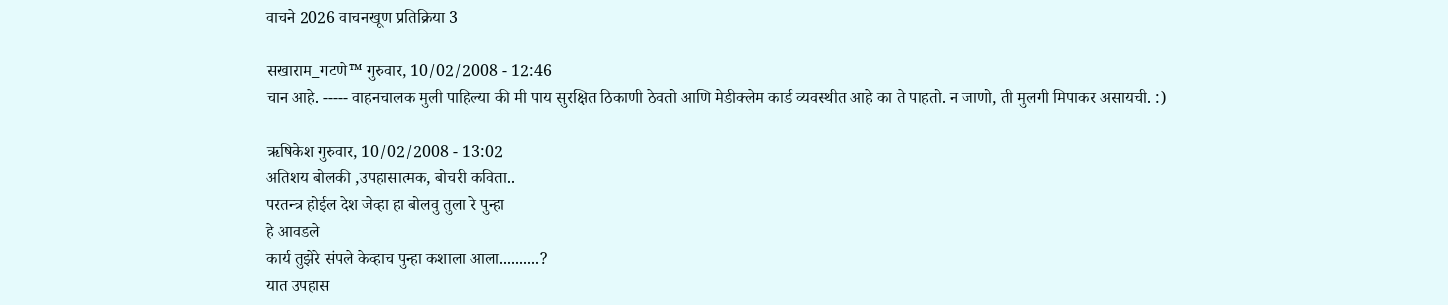वाचने 2026 वाचनखूण प्रतिक्रिया 3

सखाराम_गटणे™ गुरुवार, 10/02/2008 - 12:46
चान आहे. ----- वाहनचालक मुली पाहिल्या की मी पाय सुरक्षित ठिकाणी ठेवतो आणि मेडीक्लेम कार्ड व्यवस्थीत आहे का ते पाहतो. न जाणो, ती मुलगी मिपाकर असायची. :)

ऋषिकेश गुरुवार, 10/02/2008 - 13:02
अतिशय बोलकी ,उपहासात्मक, बोचरी कविता..
परतन्त्र होईल देश जेव्हा हा बोलवु तुला रे पुन्हा
हे आवडले
कार्य तुझेरे संपले केव्हाच पुन्हा कशाला आला..........?
यात उपहास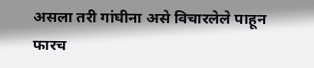असला तरी गांघीना असे विचारलेले पाहून फारच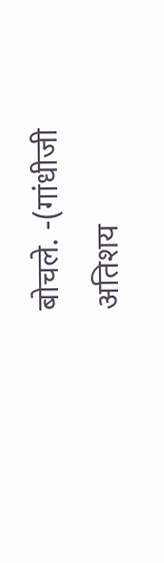बोचले. -(गांधीजी अतिशय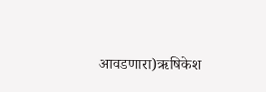आवडणारा)ऋषिकेश